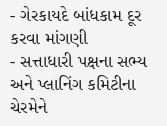- ગેરકાયદે બાંધકામ દૂર કરવા માંગણી
- સત્તાધારી પક્ષના સભ્ય અને પ્લાનિંગ કમિટીના ચેરમેને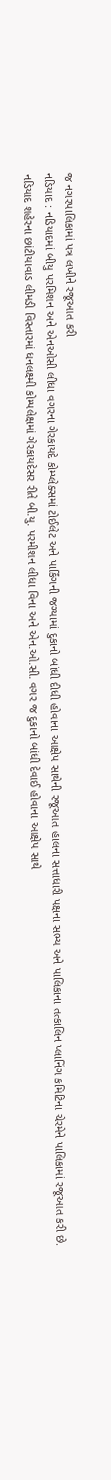જ નગરપાલિકામાં પત્ર લખીને રજૂઆત કરી
નડિયાદ : નડિયાદમાં બીયુ પરમિશન અને એનઓસી લીધા વગરના ગેરકાયદે કોમ્પ્લેક્સમાં ટોઈલેટ અને પાર્કિંગની જગ્યામાં દુકાનો બાંધી દીધી હોવાના આક્ષેપ સાથેની રજૂઆત હાલના સત્તાધારી પક્ષના સભ્ય અને પાલિકાના તત્કાલિન પ્લાનિંગ કમિટિના ચેરમેને પાલિકામાં રજૂઆત કરી છે.
નડિયાદ શહેરના છાંટીયાવાડ લીમડી વિસ્તારમાં ધનલક્ષ્મી કોમ્પલેક્ષમાં ગેરકાયદેસર રીતે બી.યુ. પરમીશન લીધા વિના અને એન.ઓ.સી. વગર જ દુકાનો બાંધી દેવાઈ હોવાના આક્ષેપ સાથે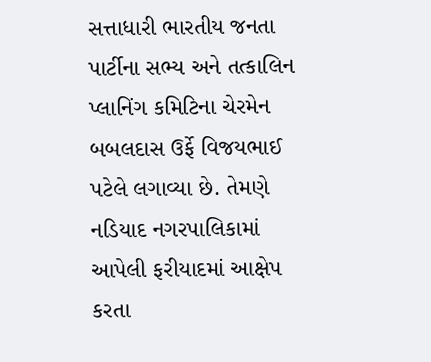સત્તાધારી ભારતીય જનતા પાર્ટીના સભ્ય અને તત્કાલિન પ્લાનિંગ કમિટિના ચેરમેન બબલદાસ ઉર્ફે વિજયભાઈ પટેલે લગાવ્યા છે. તેમણે નડિયાદ નગરપાલિકામાં આપેલી ફરીયાદમાં આક્ષેપ કરતા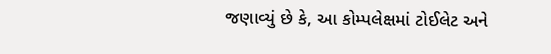જણાવ્યું છે કે, આ કોમ્પલેક્ષમાં ટોઈલેટ અને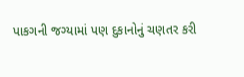પાકગની જગ્યામાં પણ દુકાનોનું ચણતર કરી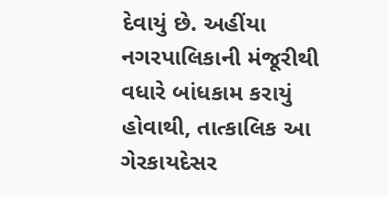દેવાયું છે. અહીંયા નગરપાલિકાની મંજૂરીથી વધારે બાંધકામ કરાયું હોવાથી, તાત્કાલિક આ ગેરકાયદેસર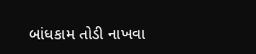બાંધકામ તોડી નાખવા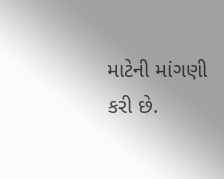માટેની માંગણી કરી છે.